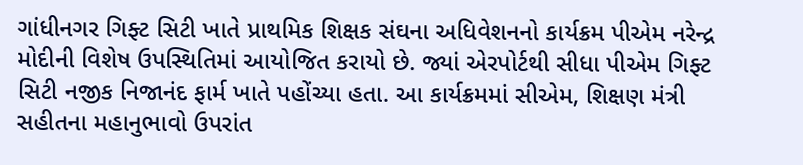ગાંધીનગર ગિફ્ટ સિટી ખાતે પ્રાથમિક શિક્ષક સંઘના અધિવેશનનો કાર્યક્રમ પીએમ નરેન્દ્ર મોદીની વિશેષ ઉપસ્થિતિમાં આયોજિત કરાયો છે. જ્યાં એરપોર્ટથી સીધા પીએમ ગિફ્ટ સિટી નજીક નિજાનંદ ફાર્મ ખાતે પહોંચ્યા હતા. આ કાર્યક્રમમાં સીએમ, શિક્ષણ મંત્રી સહીતના મહાનુભાવો ઉપરાંત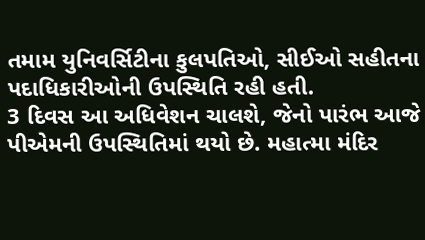તમામ યુનિવર્સિટીના કુલપતિઓ, સીઈઓ સહીતના પદાધિકારીઓની ઉપસ્થિતિ રહી હતી.
3 દિવસ આ અધિવેશન ચાલશે, જેનો પારંભ આજે પીએમની ઉપસ્થિતિમાં થયો છે. મહાત્મા મંદિર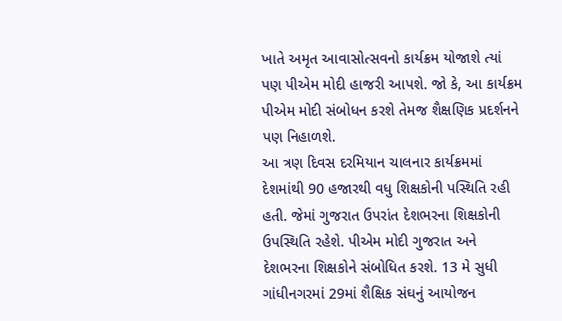ખાતે અમૃત આવાસોત્સવનો કાર્યક્રમ યોજાશે ત્યાં પણ પીએમ મોદી હાજરી આપશે. જો કે, આ કાર્યક્રમ પીએમ મોદી સંબોધન કરશે તેમજ શૈક્ષણિક પ્રદર્શનને પણ નિહાળશે.
આ ત્રણ દિવસ દરમિયાન ચાલનાર કાર્યક્રમમાં દેશમાંથી 90 હજારથી વધુ શિક્ષકોની પસ્થિતિ રહી હતી. જેમાં ગુજરાત ઉપરાંત દેશભરના શિક્ષકોની ઉપસ્થિતિ રહેશે. પીએમ મોદી ગુજરાત અને દેશભરના શિક્ષકોને સંબોધિત કરશે. 13 મે સુધી ગાંધીનગરમાં 29માં શૈક્ષિક સંઘનું આયોજન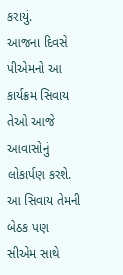કરાયું.
આજના દિવસે પીએમનો આ કાર્યક્રમ સિવાય તેઓ આજે આવાસોનું લોકાર્પણ કરશે. આ સિવાય તેમની બેઠક પણ સીએમ સાથે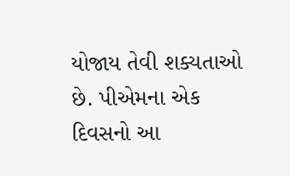યોજાય તેવી શક્યતાઓ છે. પીએમના એક દિવસનો આ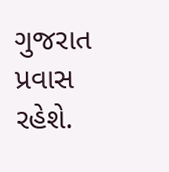ગુજરાત પ્રવાસ રહેશે.